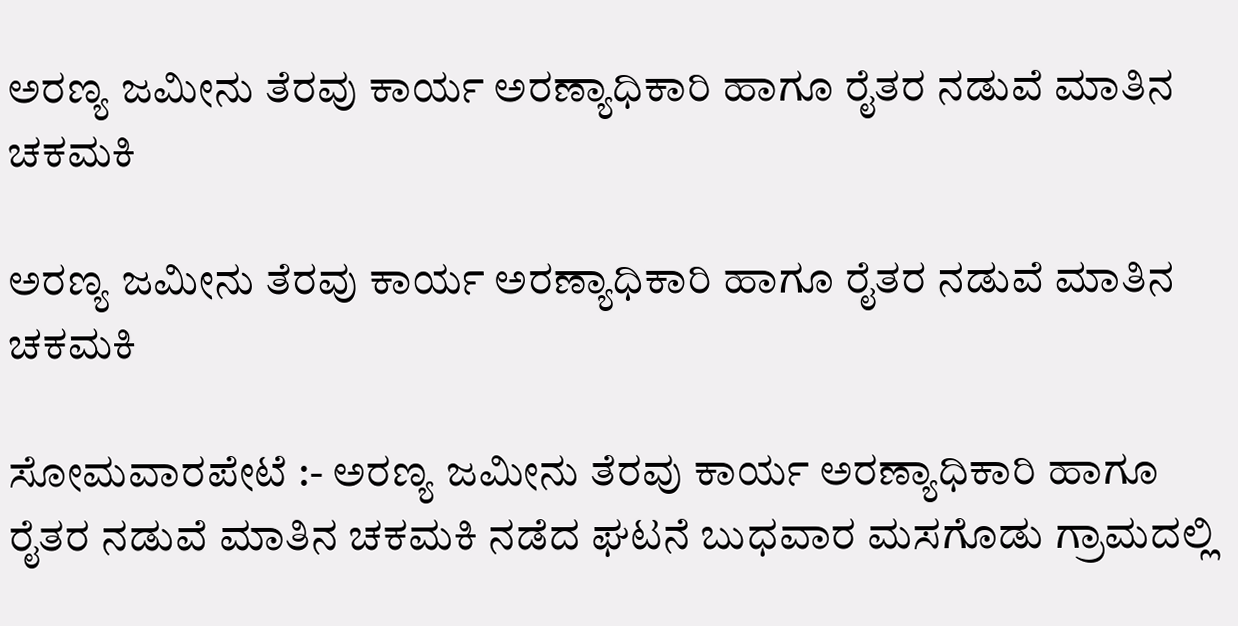ಅರಣ್ಯ ಜಮೀನು ತೆರವು ಕಾರ್ಯ ಅರಣ್ಯಾಧಿಕಾರಿ ಹಾಗೂ ರೈತರ ನಡುವೆ ಮಾತಿನ ಚಕಮಕಿ

ಅರಣ್ಯ ಜಮೀನು ತೆರವು ಕಾರ್ಯ ಅರಣ್ಯಾಧಿಕಾರಿ ಹಾಗೂ ರೈತರ ನಡುವೆ ಮಾತಿನ ಚಕಮಕಿ

ಸೋಮವಾರಪೇಟೆ :- ಅರಣ್ಯ ಜಮೀನು ತೆರವು ಕಾರ್ಯ ಅರಣ್ಯಾಧಿಕಾರಿ ಹಾಗೂ ರೈತರ ನಡುವೆ ಮಾತಿನ ಚಕಮಕಿ ನಡೆದ ಘಟನೆ ಬುಧವಾರ ಮಸಗೊಡು ಗ್ರಾಮದಲ್ಲಿ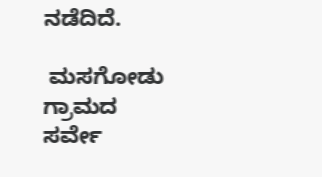ನಡೆದಿದೆ.

 ಮಸಗೋಡು ಗ್ರಾಮದ ಸರ್ವೇ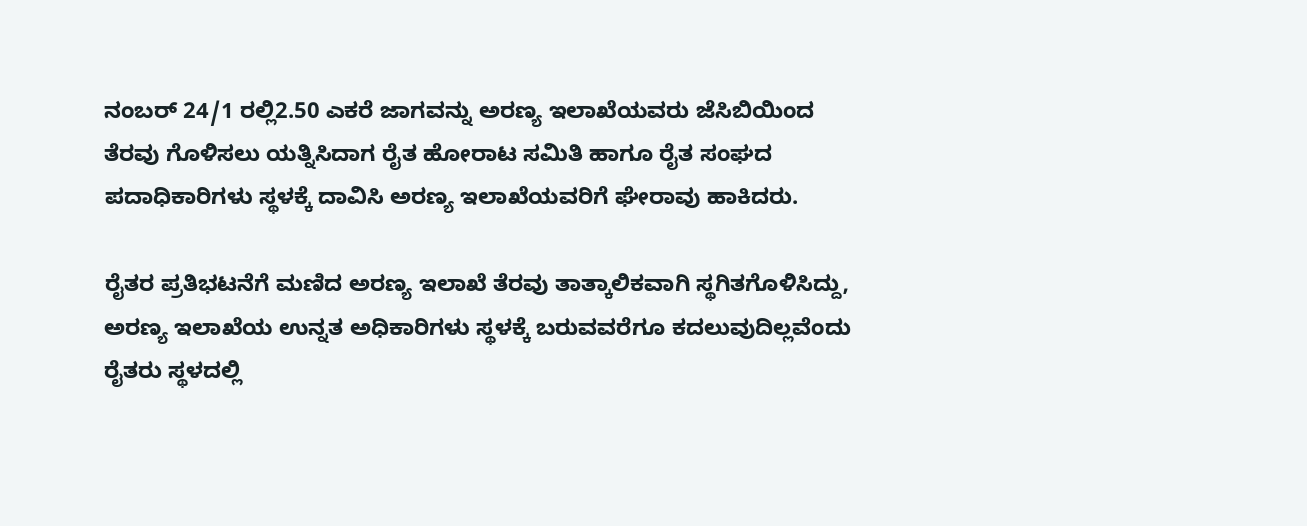ನಂಬರ್ 24/1 ರಲ್ಲಿ2.50 ಎಕರೆ ಜಾಗವನ್ನು ಅರಣ್ಯ ಇಲಾಖೆಯವರು ಜೆಸಿಬಿಯಿಂದ ತೆರವು ಗೊಳಿಸಲು ಯತ್ನಿಸಿದಾಗ ರೈತ ಹೋರಾಟ ಸಮಿತಿ ಹಾಗೂ ರೈತ ಸಂಘದ ಪದಾಧಿಕಾರಿಗಳು ಸ್ಥಳಕ್ಕೆ ದಾವಿಸಿ ಅರಣ್ಯ ಇಲಾಖೆಯವರಿಗೆ ಘೇರಾವು ಹಾಕಿದರು.

ರೈತರ ಪ್ರತಿಭಟನೆಗೆ ಮಣಿದ ಅರಣ್ಯ ಇಲಾಖೆ ತೆರವು ತಾತ್ಕಾಲಿಕವಾಗಿ ಸ್ಥಗಿತಗೊಳಿಸಿದ್ದು, ಅರಣ್ಯ ಇಲಾಖೆಯ ಉನ್ನತ ಅಧಿಕಾರಿಗಳು ಸ್ಥಳಕ್ಕೆ ಬರುವವರೆಗೂ ಕದಲುವುದಿಲ್ಲವೆಂದು ರೈತರು ಸ್ಥಳದಲ್ಲಿ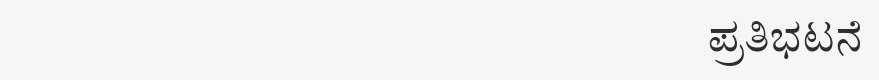ಪ್ರತಿಭಟನೆ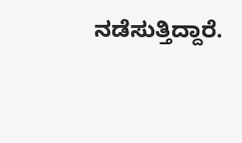ನಡೆಸುತ್ತಿದ್ದಾರೆ.